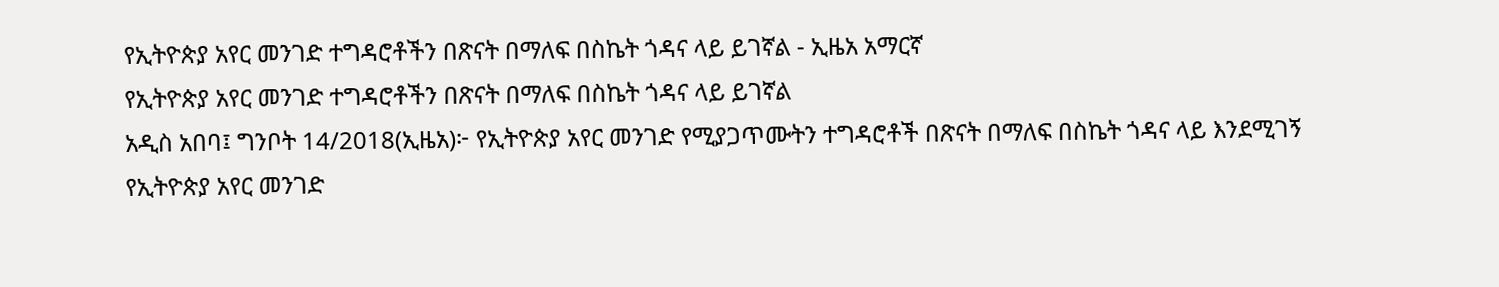የኢትዮጵያ አየር መንገድ ተግዳሮቶችን በጽናት በማለፍ በስኬት ጎዳና ላይ ይገኛል - ኢዜአ አማርኛ
የኢትዮጵያ አየር መንገድ ተግዳሮቶችን በጽናት በማለፍ በስኬት ጎዳና ላይ ይገኛል
አዲስ አበባ፤ ግንቦት 14/2018(ኢዜአ)፦ የኢትዮጵያ አየር መንገድ የሚያጋጥሙትን ተግዳሮቶች በጽናት በማለፍ በስኬት ጎዳና ላይ እንደሚገኝ የኢትዮጵያ አየር መንገድ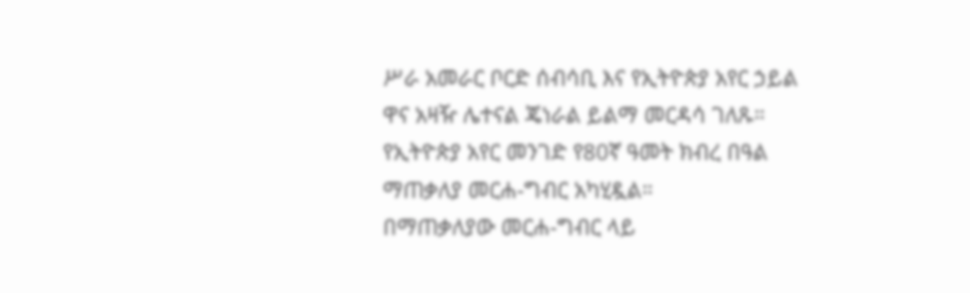ሥራ አመራር ቦርድ ሰብሳቢ እና የኢትዮጵያ አየር ኃይል ዋና አዛዥ ሌተናል ጄነራል ይልማ መርዳሳ ገለጹ።
የኢትዮጵያ አየር መንገድ የ80ኛ ዓመት ክብረ በዓል ማጠቃለያ መርሐ-ግብር አካሂዷል።
በማጠቃለያው መርሐ-ግብር ላይ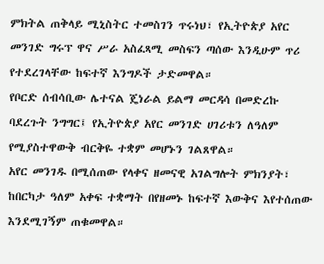ምክትል ጠቅላይ ሚኒስትር ተመስገን ጥሩነህ፣ የኢትዮጵያ አየር መንገድ ግሩፕ ዋና ሥራ አስፈጻሚ መስፍን ጣሰው እንዲሁም ጥሪ የተደረገላቸው ከፍተኛ እንግዶች ታድመዋል።
የቦርድ ሰብሳቢው ሌተናል ጄነራል ይልማ መርዳሳ በመድረኩ ባደረጉት ንግግር፤ የኢትዮጵያ አየር መንገድ ሀገሪቱን ለዓለም የሚያስተዋውቅ ብርቅዬ ተቋም መሆኑን ገልጸዋል።
አየር መንገዱ በሚሰጠው የላቀና ዘመናዊ አገልግሎት ምክንያት፣ ከበርካታ ዓለም አቀፍ ተቋማት በየዘመኑ ከፍተኛ እውቅና እየተሰጠው እንደሚገኝም ጠቁመዋል።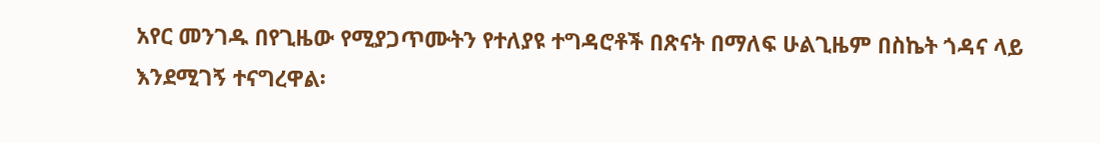አየር መንገዱ በየጊዜው የሚያጋጥሙትን የተለያዩ ተግዳሮቶች በጽናት በማለፍ ሁልጊዜም በስኬት ጎዳና ላይ እንደሚገኝ ተናግረዋል፡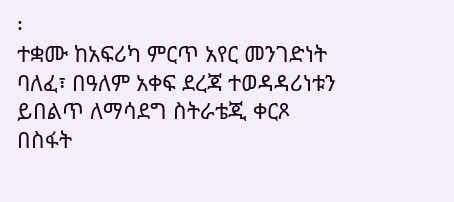፡
ተቋሙ ከአፍሪካ ምርጥ አየር መንገድነት ባለፈ፣ በዓለም አቀፍ ደረጃ ተወዳዳሪነቱን ይበልጥ ለማሳደግ ስትራቴጂ ቀርጾ በስፋት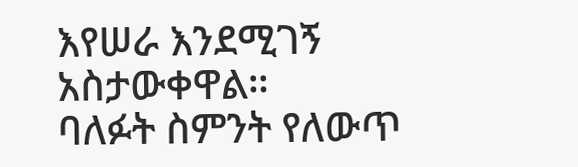እየሠራ እንደሚገኝ አስታውቀዋል።
ባለፉት ስምንት የለውጥ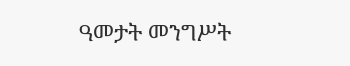ዓመታት መንግሥት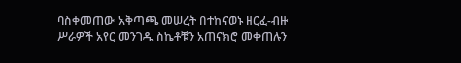ባስቀመጠው አቅጣጫ መሠረት በተከናወኑ ዘርፈ-ብዙ ሥራዎች አየር መንገዱ ስኬቶቹን አጠናክሮ መቀጠሉን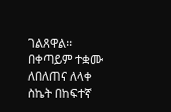ገልጸዋል፡፡
በቀጣይም ተቋሙ ለበለጠና ለላቀ ስኬት በከፍተኛ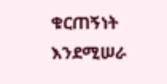ቁርጠኝነት እንደሚሠራ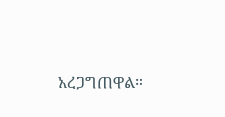አረጋግጠዋል።